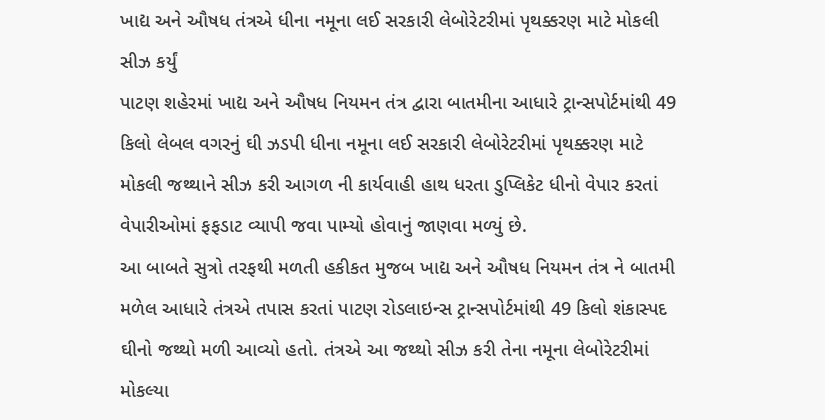ખાદ્ય અને ઔષધ તંત્રએ ધીના નમૂના લઈ સરકારી લેબોરેટરીમાં પૃથક્કરણ માટે મોકલી સીઝ કર્યું
પાટણ શહેરમાં ખાદ્ય અને ઔષધ નિયમન તંત્ર દ્વારા બાતમીના આધારે ટ્રાન્સપોર્ટમાંથી 49 કિલો લેબલ વગરનું ઘી ઝડપી ધીના નમૂના લઈ સરકારી લેબોરેટરીમાં પૃથક્કરણ માટે મોકલી જથ્થાને સીઝ કરી આગળ ની કાર્યવાહી હાથ ધરતા ડુપ્લિકેટ ધીનો વેપાર કરતાં વેપારીઓમાં ફફડાટ વ્યાપી જવા પામ્યો હોવાનું જાણવા મળ્યું છે.
આ બાબતે સુત્રો તરફથી મળતી હકીકત મુજબ ખાદ્ય અને ઔષધ નિયમન તંત્ર ને બાતમી મળેલ આધારે તંત્રએ તપાસ કરતાં પાટણ રોડલાઇન્સ ટ્રાન્સપોર્ટમાંથી 49 કિલો શંકાસ્પદ ઘીનો જથ્થો મળી આવ્યો હતો. તંત્રએ આ જથ્થો સીઝ કરી તેના નમૂના લેબોરેટરીમાં મોકલ્યા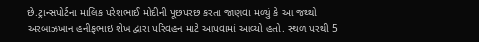છે.ટ્રાન્સપોર્ટના માલિક પરેશભાઈ મોદીની પૂછપરછ કરતા જાણવા મળ્યું કે આ જથ્થો અરબાઝખાન હનીફભાઇ શેખ દ્વારા પરિવહન માટે આપવામાં આવ્યો હતો. સ્થળ પરથી 5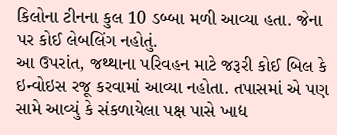કિલોના ટીનના કુલ 10 ડબ્બા મળી આવ્યા હતા. જેના પર કોઈ લેબલિંગ નહોતું.
આ ઉપરાંત, જથ્થાના પરિવહન માટે જરૂરી કોઈ બિલ કે ઇન્વોઇસ રજૂ કરવામાં આવ્યા નહોતા. તપાસમાં એ પણ સામે આવ્યું કે સંકળાયેલા પક્ષ પાસે ખાદ્ય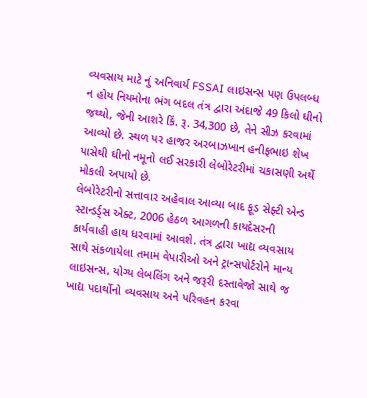વ્યવસાય માટે નું અનિવાર્ય FSSAI લાઇસન્સ પણ ઉપલબ્ધ ન હોય નિયમોના ભંગ બદલ તંત્ર દ્વારા અંદાજે 49 કિલો ઘીનો જથ્થો, જેની આશરે કિં. રૂ. 34,300 છે, તેને સીઝ કરવામાં આવ્યો છે. સ્થળ પર હાજર અરબાઝખાન હનીફભાઇ શેખ પાસેથી ઘીનો નમૂનો લઈ સરકારી લેબોરેટરીમાં ચકાસણી અર્થે મોકલી અપાયો છે.
લેબોરેટરીનો સત્તાવાર અહેવાલ આવ્યા બાદ ફૂડ સેફ્ટી એન્ડ સ્ટાન્ડર્ડ્સ એક્ટ, 2006 હેઠળ આગળની કાયદેસરની કાર્યવાહી હાથ ધરવામાં આવશે. તંત્ર દ્વારા ખાદ્ય વ્યવસાય સાથે સંકળાયેલા તમામ વેપારીઓ અને ટ્રાન્સપોર્ટરોને માન્ય લાઇસન્સ, યોગ્ય લેબલિંગ અને જરૂરી દસ્તાવેજો સાથે જ ખાદ્ય પદાર્થોનો વ્યવસાય અને પરિવહન કરવા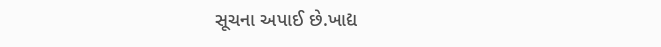સૂચના અપાઈ છે.ખાદ્ય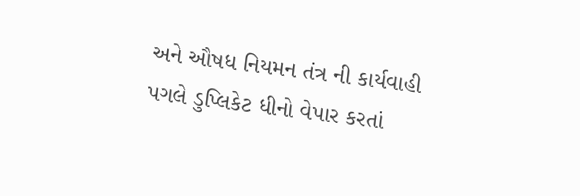અને ઔષધ નિયમન તંત્ર ની કાર્યવાહી પગલે ડુપ્લિકેટ ધીનો વેપાર કરતાં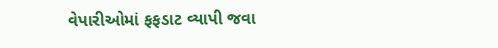વેપારીઓમાં ફફડાટ વ્યાપી જવા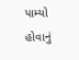પામ્યો હોવાનું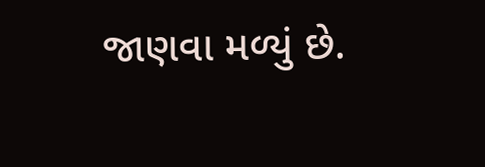જાણવા મળ્યું છે.